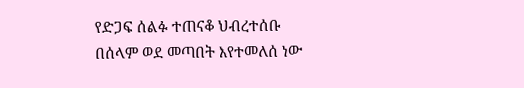የድጋፍ ሰልፉ ተጠናቆ ህብረተሰቡ በሰላም ወደ መጣበት እየተመለሰ ነው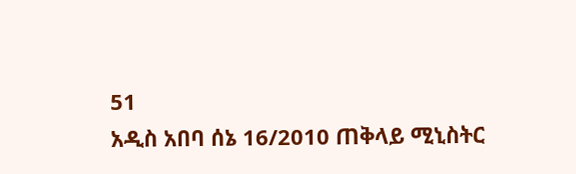51
አዲስ አበባ ሰኔ 16/2010 ጠቅላይ ሚኒስትር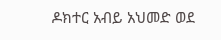ዶክተር አብይ አህመድ ወደ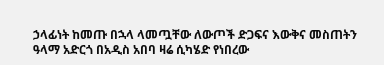ኃላፊነት ከመጡ በኋላ ላመጧቸው ለውጦች ድጋፍና እውቅና መስጠትን ዓላማ አድርጎ በአዲስ አበባ ዛሬ ሲካሄድ የነበረው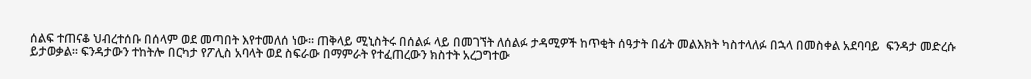ሰልፍ ተጠናቆ ህብረተሰቡ በሰላም ወደ መጣበት እየተመለሰ ነው። ጠቅላይ ሚኒስትሩ በሰልፉ ላይ በመገኘት ለሰልፉ ታዳሚዎች ከጥቂት ሰዓታት በፊት መልእክት ካስተላለፉ በኋላ በመስቀል አደባባይ  ፍንዳታ መድረሱ ይታወቃል። ፍንዳታውን ተከትሎ በርካታ የፖሊስ አባላት ወደ ስፍራው በማምራት የተፈጠረውን ክስተት አረጋግተው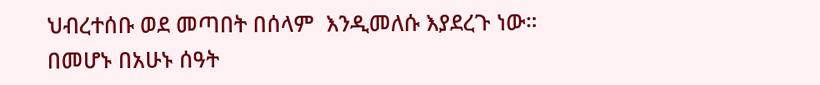ህብረተሰቡ ወደ መጣበት በሰላም  እንዲመለሱ እያደረጉ ነው። በመሆኑ በአሁኑ ሰዓት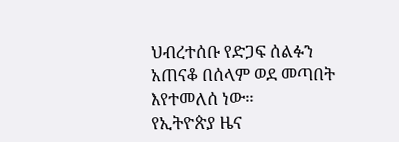ህብረተሰቡ የድጋፍ ሰልፉን አጠናቆ በሰላም ወደ መጣበት እየተመለሰ ነው።
የኢትዮጵያ ዜና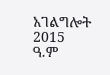አገልግሎት
2015
ዓ.ም